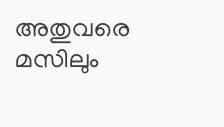അതുവരെ മസിലും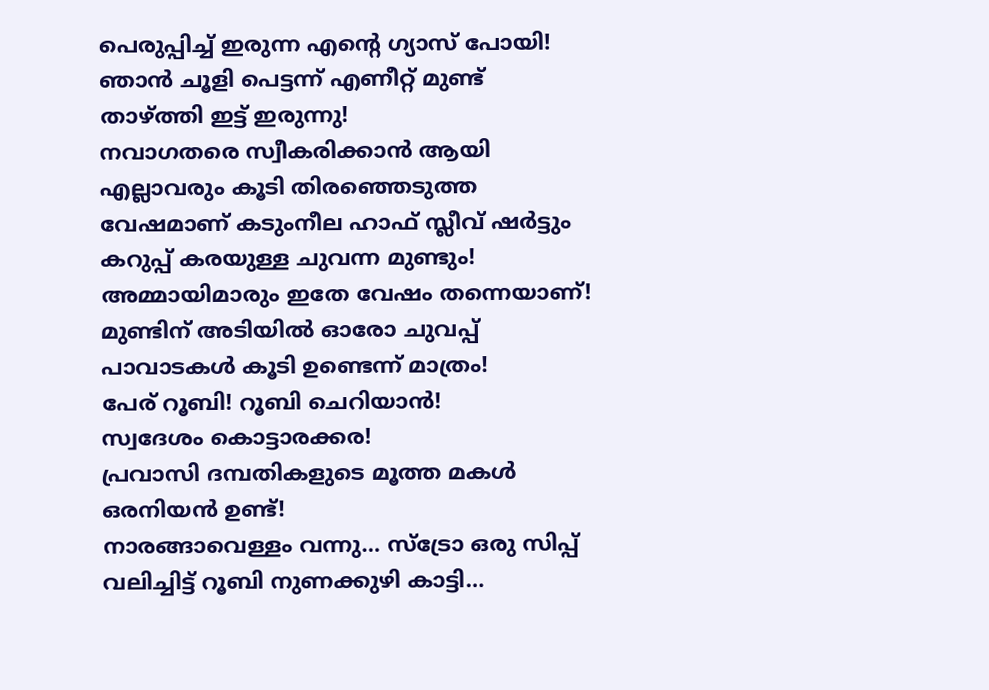പെരുപ്പിച്ച് ഇരുന്ന എന്റെ ഗ്യാസ് പോയി! ഞാൻ ചൂളി പെട്ടന്ന് എണീറ്റ് മുണ്ട് താഴ്ത്തി ഇട്ട് ഇരുന്നു!
നവാഗതരെ സ്വീകരിക്കാൻ ആയി എല്ലാവരും കൂടി തിരഞ്ഞെടുത്ത വേഷമാണ് കടുംനീല ഹാഫ് സ്ലീവ് ഷർട്ടും കറുപ്പ് കരയുള്ള ചുവന്ന മുണ്ടും!
അമ്മായിമാരും ഇതേ വേഷം തന്നെയാണ്!
മുണ്ടിന് അടിയിൽ ഓരോ ചുവപ്പ് പാവാടകൾ കൂടി ഉണ്ടെന്ന് മാത്രം!
പേര് റൂബി! റൂബി ചെറിയാൻ!
സ്വദേശം കൊട്ടാരക്കര!
പ്രവാസി ദമ്പതികളുടെ മൂത്ത മകൾ ഒരനിയൻ ഉണ്ട്!
നാരങ്ങാവെള്ളം വന്നു… സ്ട്രോ ഒരു സിപ്പ് വലിച്ചിട്ട് റൂബി നുണക്കുഴി കാട്ടി…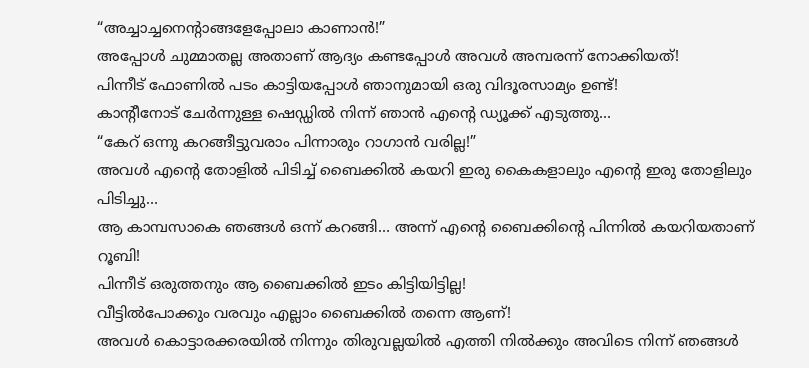“അച്ചാച്ചനെന്റാങ്ങളേപ്പോലാ കാണാൻ!”
അപ്പോൾ ചുമ്മാതല്ല അതാണ് ആദ്യം കണ്ടപ്പോൾ അവൾ അമ്പരന്ന് നോക്കിയത്!
പിന്നീട് ഫോണിൽ പടം കാട്ടിയപ്പോൾ ഞാനുമായി ഒരു വിദൂരസാമ്യം ഉണ്ട്!
കാന്റീനോട് ചേർന്നുള്ള ഷെഡ്ഡിൽ നിന്ന് ഞാൻ എന്റെ ഡ്യൂക്ക് എടുത്തു…
“കേറ് ഒന്നു കറങ്ങീട്ടുവരാം പിന്നാരും റാഗാൻ വരില്ല!”
അവൾ എന്റെ തോളിൽ പിടിച്ച് ബൈക്കിൽ കയറി ഇരു കൈകളാലും എന്റെ ഇരു തോളിലും പിടിച്ചു…
ആ കാമ്പസാകെ ഞങ്ങൾ ഒന്ന് കറങ്ങി… അന്ന് എന്റെ ബൈക്കിന്റെ പിന്നിൽ കയറിയതാണ് റൂബി!
പിന്നീട് ഒരുത്തനും ആ ബൈക്കിൽ ഇടം കിട്ടിയിട്ടില്ല!
വീട്ടിൽപോക്കും വരവും എല്ലാം ബൈക്കിൽ തന്നെ ആണ്!
അവൾ കൊട്ടാരക്കരയിൽ നിന്നും തിരുവല്ലയിൽ എത്തി നിൽക്കും അവിടെ നിന്ന് ഞങ്ങൾ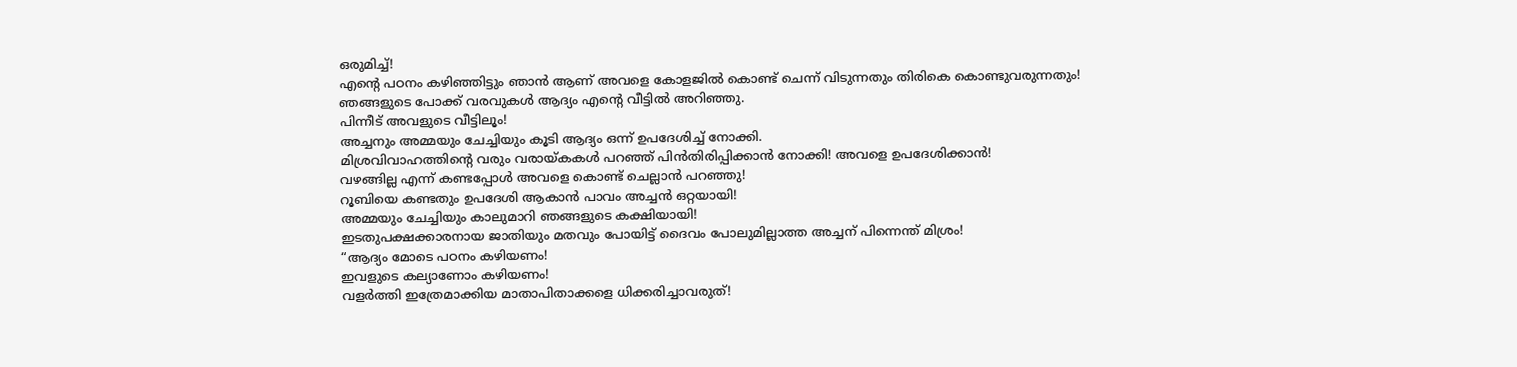ഒരുമിച്ച്!
എന്റെ പഠനം കഴിഞ്ഞിട്ടും ഞാൻ ആണ് അവളെ കോളജിൽ കൊണ്ട് ചെന്ന് വിടുന്നതും തിരികെ കൊണ്ടുവരുന്നതും!
ഞങ്ങളുടെ പോക്ക് വരവുകൾ ആദ്യം എന്റെ വീട്ടിൽ അറിഞ്ഞു.
പിന്നീട് അവളുടെ വീട്ടിലൂം!
അച്ചനും അമ്മയും ചേച്ചിയും കൂടി ആദ്യം ഒന്ന് ഉപദേശിച്ച് നോക്കി.
മിശ്രവിവാഹത്തിന്റെ വരും വരായ്കകൾ പറഞ്ഞ് പിൻതിരിപ്പിക്കാൻ നോക്കി! അവളെ ഉപദേശിക്കാൻ!
വഴങ്ങില്ല എന്ന് കണ്ടപ്പോൾ അവളെ കൊണ്ട് ചെല്ലാൻ പറഞ്ഞു!
റൂബിയെ കണ്ടതും ഉപദേശി ആകാൻ പാവം അച്ചൻ ഒറ്റയായി!
അമ്മയും ചേച്ചിയും കാലുമാറി ഞങ്ങളുടെ കക്ഷിയായി!
ഇടതുപക്ഷക്കാരനായ ജാതിയും മതവും പോയിട്ട് ദൈവം പോലുമില്ലാത്ത അച്ചന് പിന്നെന്ത് മിശ്രം!
“ആദ്യം മോടെ പഠനം കഴിയണം!
ഇവളുടെ കല്യാണോം കഴിയണം!
വളർത്തി ഇത്രേമാക്കിയ മാതാപിതാക്കളെ ധിക്കരിച്ചാവരുത്!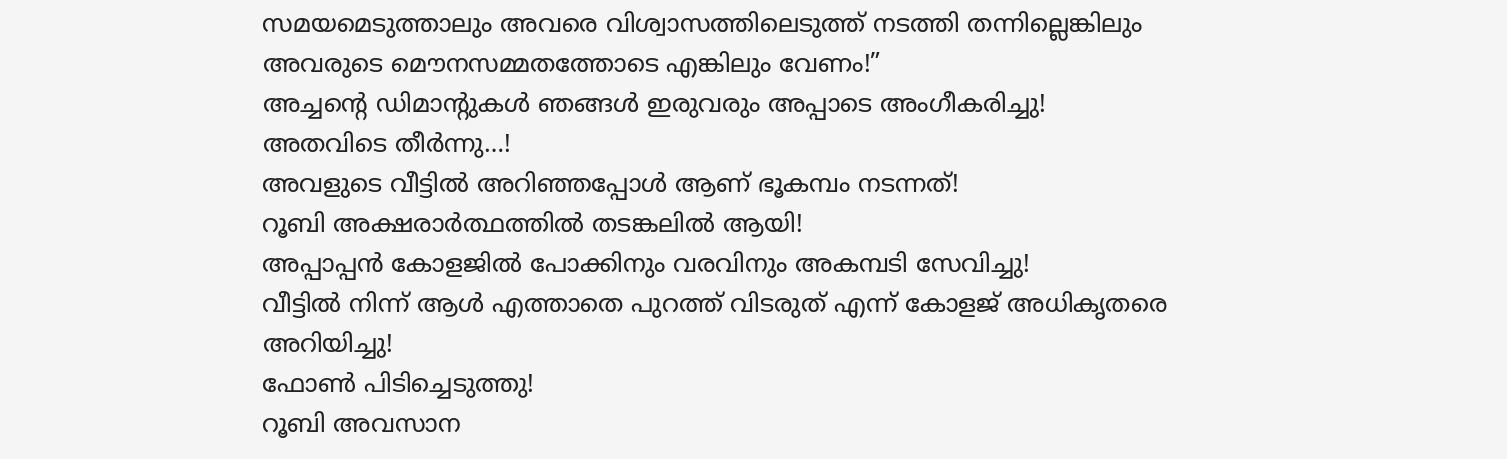സമയമെടുത്താലും അവരെ വിശ്വാസത്തിലെടുത്ത് നടത്തി തന്നില്ലെങ്കിലും അവരുടെ മൌനസമ്മതത്തോടെ എങ്കിലും വേണം!”
അച്ചന്റെ ഡിമാന്റുകൾ ഞങ്ങൾ ഇരുവരും അപ്പാടെ അംഗീകരിച്ചു!
അതവിടെ തീർന്നു…!
അവളുടെ വീട്ടിൽ അറിഞ്ഞപ്പോൾ ആണ് ഭൂകമ്പം നടന്നത്!
റൂബി അക്ഷരാർത്ഥത്തിൽ തടങ്കലിൽ ആയി!
അപ്പാപ്പൻ കോളജിൽ പോക്കിനും വരവിനും അകമ്പടി സേവിച്ചു!
വീട്ടിൽ നിന്ന് ആൾ എത്താതെ പുറത്ത് വിടരുത് എന്ന് കോളജ് അധികൃതരെ അറിയിച്ചു!
ഫോൺ പിടിച്ചെടുത്തു!
റൂബി അവസാന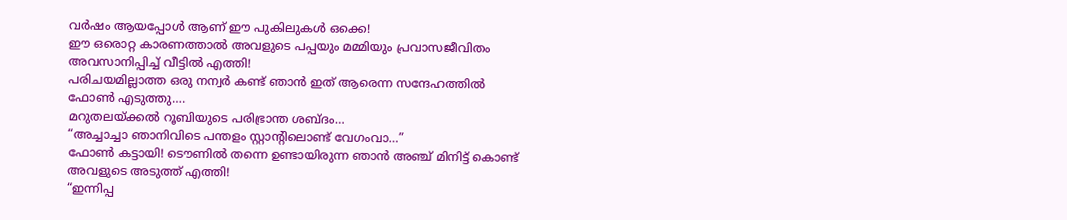വർഷം ആയപ്പോൾ ആണ് ഈ പുകിലുകൾ ഒക്കെ!
ഈ ഒരൊറ്റ കാരണത്താൽ അവളുടെ പപ്പയും മമ്മിയും പ്രവാസജീവിതം അവസാനിപ്പിച്ച് വീട്ടിൽ എത്തി!
പരിചയമില്ലാത്ത ഒരു നന്വർ കണ്ട് ഞാൻ ഇത് ആരെന്ന സന്ദേഹത്തിൽ ഫോൺ എടുത്തു….
മറുതലയ്ക്കൽ റൂബിയുടെ പരിഭ്രാന്ത ശബ്ദം…
“അച്ചാച്ചാ ഞാനിവിടെ പന്തളം സ്റ്റാന്റിലൊണ്ട് വേഗംവാ…”
ഫോൺ കട്ടായി! ടൌണിൽ തന്നെ ഉണ്ടായിരുന്ന ഞാൻ അഞ്ച് മിനിട്ട് കൊണ്ട് അവളുടെ അടുത്ത് എത്തി!
“ഇന്നിപ്പ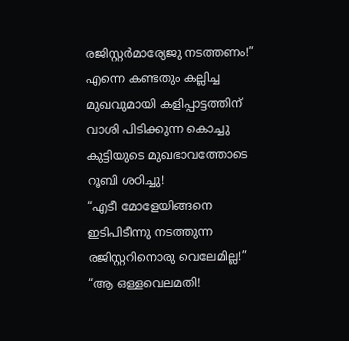രജിസ്റ്റർമാര്യേജു നടത്തണം!”
എന്നെ കണ്ടതും കല്ലിച്ച മുഖവുമായി കളിപ്പാട്ടത്തിന് വാശി പിടിക്കുന്ന കൊച്ചു കുട്ടിയുടെ മുഖഭാവത്തോടെ റൂബി ശഠിച്ചു!
“എടീ മോളേയിങ്ങനെ ഇടിപിടീന്നു നടത്തുന്ന രജിസ്റ്ററിനൊരു വെലേമില്ല!”
“ആ ഒള്ളവെലമതി!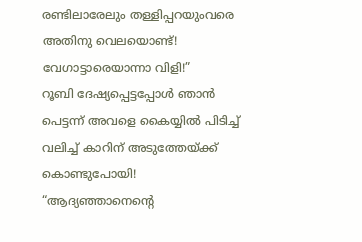രണ്ടിലാരേലും തള്ളിപ്പറയുംവരെ അതിനു വെലയൊണ്ട്! വേഗാട്ടാരെയാന്നാ വിളി!”
റൂബി ദേഷ്യപ്പെട്ടപ്പോൾ ഞാൻ പെട്ടന്ന് അവളെ കൈയ്യിൽ പിടിച്ച് വലിച്ച് കാറിന് അടുത്തേയ്ക്ക് കൊണ്ടുപോയി!
“ആദ്യഞ്ഞാനെന്റെ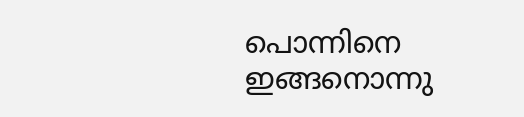പൊന്നിനെ ഇങ്ങനൊന്നു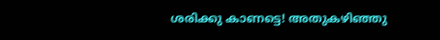ശരിക്കു കാണട്ടെ! അതുകഴിഞ്ഞു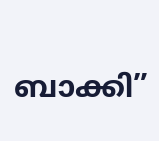ബാക്കി”